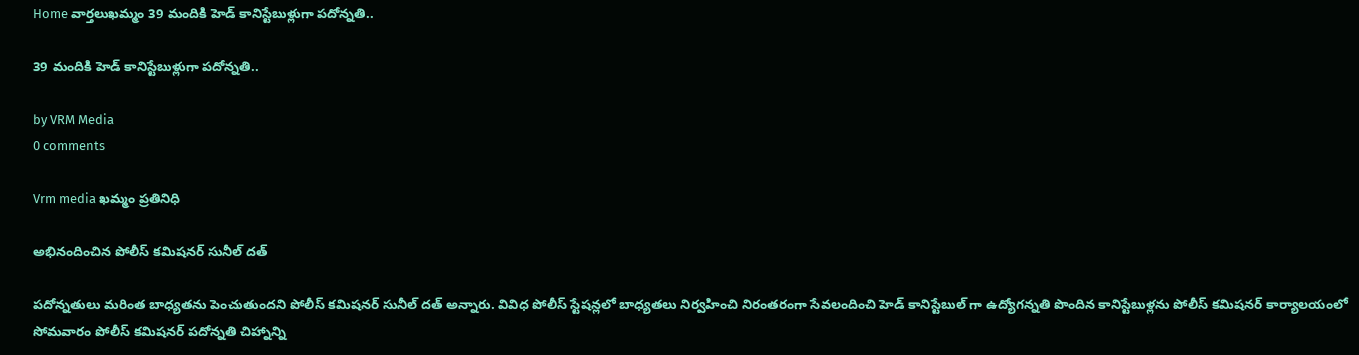Home వార్తలుఖమ్మం 39 మందికి హెడ్ కానిస్టేబుళ్లుగా పదోన్నతి..

39 మందికి హెడ్ కానిస్టేబుళ్లుగా పదోన్నతి..

by VRM Media
0 comments

Vrm media ఖమ్మం ప్రతినిధి

అభినందించిన పోలీస్ కమిషనర్ సునీల్ దత్

పదోన్నతులు మరింత బాధ్యతను పెంచుతుందని పోలీస్ కమిషనర్ సునీల్ దత్ అన్నారు. వివిధ పోలీస్ స్టేషన్లలో బాధ్యతలు నిర్వహించి నిరంతరంగా సేవలందించి హెడ్ కానిస్టేబుల్ గా ఉద్యోగన్నతి పొందిన కానిస్టేబుళ్లను పోలీస్ కమిషనర్ కార్యాలయంలో సోమవారం పోలీస్ కమిషనర్ పదోన్నతి చిహ్నాన్ని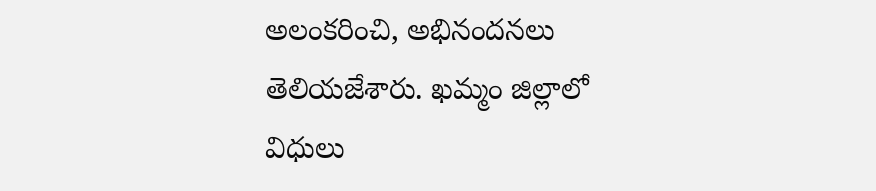అలంకరించి, అభినందనలు తెలియజేశారు. ఖమ్మం జిల్లాలో విధులు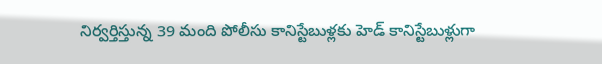నిర్వర్తిస్తున్న 39 మంది పోలీసు కానిస్టేబుళ్లకు హెడ్ కానిస్టేబుళ్లుగా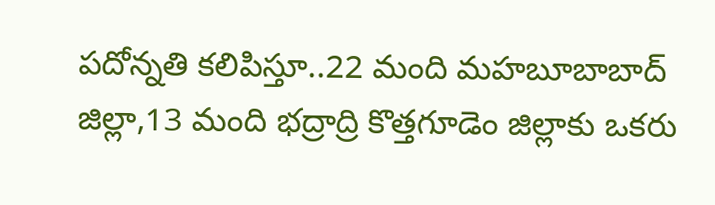పదోన్నతి కలిపిస్తూ..22 మంది మహబూబాబాద్ జిల్లా,13 మంది భద్రాద్రి కొత్తగూడెం జిల్లాకు ఒకరు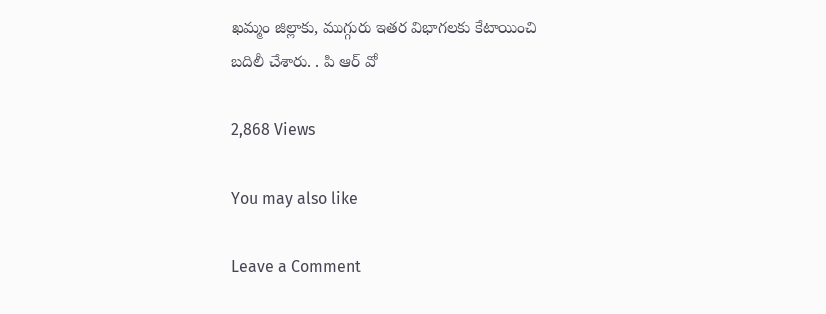ఖమ్మం జిల్లాకు, ముగ్గురు ఇతర విభాగలకు కేటాయించి
బదిలీ చేశారు. . పి ఆర్ వో

2,868 Views

You may also like

Leave a Comment